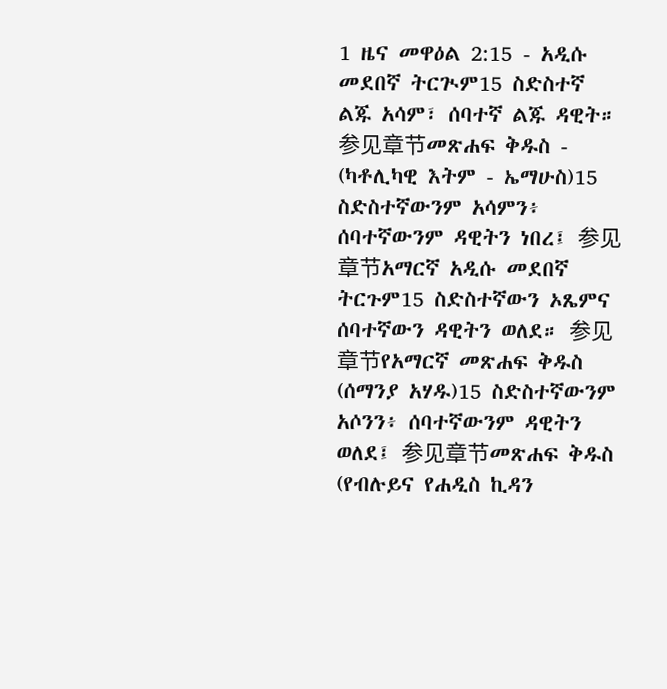1 ዜና መዋዕል 2:15 - አዲሱ መደበኛ ትርጒም15 ስድስተኛ ልጁ አሳም፣ ሰባተኛ ልጁ ዳዊት። 参见章节መጽሐፍ ቅዱስ - (ካቶሊካዊ እትም - ኤማሁስ)15 ስድስተኛውንም አሳምን፥ ሰባተኛውንም ዳዊትን ነበረ፤ 参见章节አማርኛ አዲሱ መደበኛ ትርጉም15 ስድስተኛውን ኦጼምና ሰባተኛውን ዳዊትን ወለደ። 参见章节የአማርኛ መጽሐፍ ቅዱስ (ሰማንያ አሃዱ)15 ስድስተኛውንም አሶንን፥ ሰባተኛውንም ዳዊትን ወለደ፤ 参见章节መጽሐፍ ቅዱስ (የብሉይና የሐዲስ ኪዳን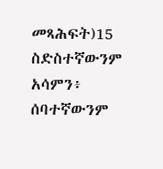መጻሕፍት)15 ስድስተኛውንም አሳምን፥ ሰባተኛውንም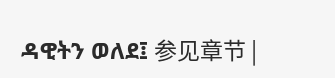ዳዊትን ወለደ፤ 参见章节 |